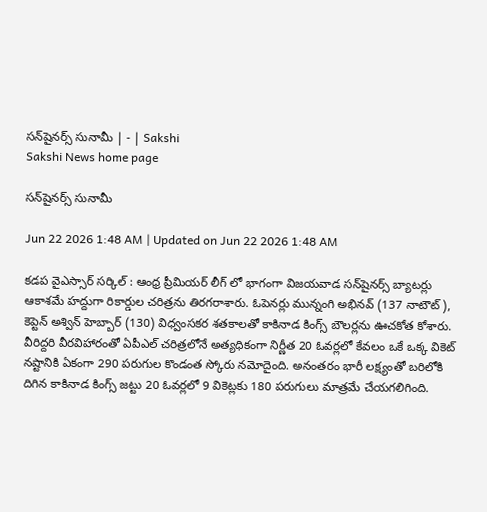సన్‌షైనర్స్‌ సునామీ | - | Sakshi
Sakshi News home page

సన్‌షైనర్స్‌ సునామీ

Jun 22 2026 1:48 AM | Updated on Jun 22 2026 1:48 AM

కడప వైఎస్సార్‌ సర్కిల్‌ : ఆంధ్ర ప్రీమియర్‌ లీగ్‌ లో భాగంగా విజయవాడ సన్‌షైనర్స్‌ బ్యాటర్లు ఆకాశమే హద్దుగా రికార్డుల చరిత్రను తిరగరాశారు. ఓపెనర్లు మున్నంగి అభినవ్‌ (137 నాటౌట్‌), కెప్టెన్‌ అశ్విన్‌ హెబ్బార్‌ (130) విధ్వంసకర శతకాలతో కాకినాడ కింగ్స్‌ బౌలర్లను ఊచకోత కోశారు. వీరిద్దరి వీరవిహారంతో ఏపీఎల్‌ చరిత్రలోనే అత్యధికంగా నిర్ణీత 20 ఓవర్లలో కేవలం ఒకే ఒక్క వికెట్‌ నష్టానికి ఏకంగా 290 పరుగుల కొండంత స్కోరు నమోదైంది. అనంతరం భారీ లక్ష్యంతో బరిలోకి దిగిన కాకినాడ కింగ్స్‌ జట్టు 20 ఓవర్లలో 9 వికెట్లకు 180 పరుగులు మాత్రమే చేయగలిగింది.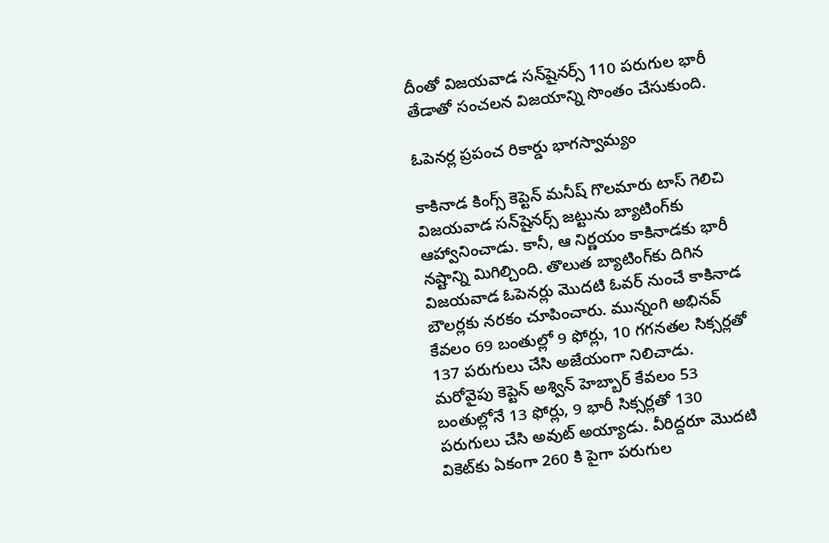దీంతో విజయవాడ సన్‌షైనర్స్‌ 110 పరుగుల భారీ తేడాతో సంచలన విజయాన్ని సొంతం చేసుకుంది.

ఓపెనర్ల ప్రపంచ రికార్డు భాగస్వామ్యం

కాకినాడ కింగ్స్‌ కెప్టెన్‌ మనీష్‌ గొలమారు టాస్‌ గెలిచి విజయవాడ సన్‌షైనర్స్‌ జట్టును బ్యాటింగ్‌కు ఆహ్వానించాడు. కానీ, ఆ నిర్ణయం కాకినాడకు భారీ నష్టాన్ని మిగిల్చింది. తొలుత బ్యాటింగ్‌కు దిగిన విజయవాడ ఓపెనర్లు మొదటి ఓవర్‌ నుంచే కాకినాడ బౌలర్లకు నరకం చూపించారు. మున్నంగి అభినవ్‌ కేవలం 69 బంతుల్లో 9 ఫోర్లు, 10 గగనతల సిక్సర్లతో 137 పరుగులు చేసి అజేయంగా నిలిచాడు. మరోవైపు కెప్టెన్‌ అశ్విన్‌ హెబ్బార్‌ కేవలం 53 బంతుల్లోనే 13 ఫోర్లు, 9 భారీ సిక్సర్లతో 130 పరుగులు చేసి అవుట్‌ అయ్యాడు. వీరిద్దరూ మొదటి వికెట్‌కు ఏకంగా 260 కి పైగా పరుగుల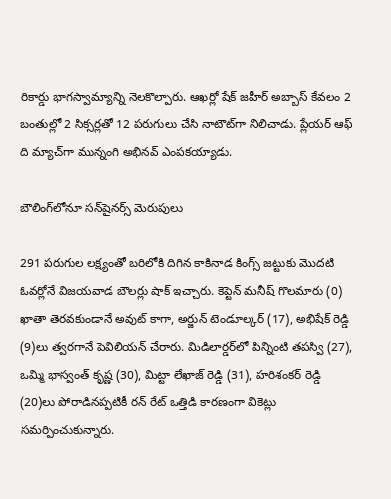రికార్డు భాగస్వామ్యాన్ని నెలకొల్పారు. ఆఖర్లో షేక్‌ జహీర్‌ అబ్బాస్‌ కేవలం 2 బంతుల్లో 2 సిక్సర్లతో 12 పరుగులు చేసి నాటౌట్‌గా నిలిచాడు. ప్లేయర్‌ ఆఫ్‌ ది మ్యాచ్‌గా మున్నంగి అభినవ్‌ ఎంపకయ్యాడు.

బౌలింగ్‌లోనూ సన్‌షైనర్స్‌ మెరుపులు

291 పరుగుల లక్ష్యంతో బరిలోకి దిగిన కాకినాడ కింగ్స్‌ జట్టుకు మొదటి ఓవర్లోనే విజయవాడ బౌలర్లు షాక్‌ ఇచ్చారు. కెప్టెన్‌ మనీష్‌ గొలమారు (0) ఖాతా తెరవకుండానే అవుట్‌ కాగా, అర్జున్‌ టెండూల్కర్‌ (17), అభిషేక్‌ రెడ్డి (9)లు త్వరగానే పెవిలియన్‌ చేరారు. మిడిలార్డర్‌లో పిన్నింటి తపస్వి (27), ఒమ్మి భాస్వంత్‌ కృష్ణ (30), మిట్టా లేఖాజ్‌ రెడ్డి (31), హరిశంకర్‌ రెడ్డి (20)లు పోరాడినప్పటికీ రన్‌ రేట్‌ ఒత్తిడి కారణంగా వికెట్లు సమర్పించుకున్నారు.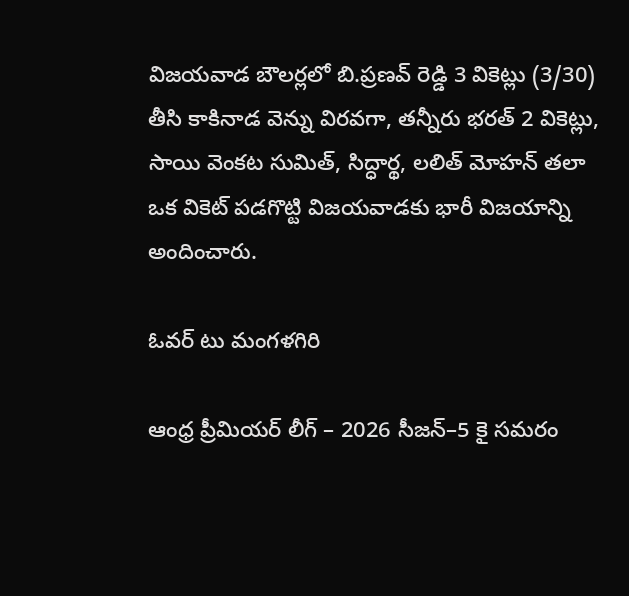విజయవాడ బౌలర్లలో బి.ప్రణవ్‌ రెడ్డి 3 వికెట్లు (3/30) తీసి కాకినాడ వెన్ను విరవగా, తన్నీరు భరత్‌ 2 వికెట్లు, సాయి వెంకట సుమిత్‌, సిద్ధార్థ, లలిత్‌ మోహన్‌ తలా ఒక వికెట్‌ పడగొట్టి విజయవాడకు భారీ విజయాన్ని అందించారు.

ఓవర్‌ టు మంగళగిరి

ఆంధ్ర ప్రీమియర్‌ లీగ్‌ – 2026 సీజన్‌–5 కై సమరం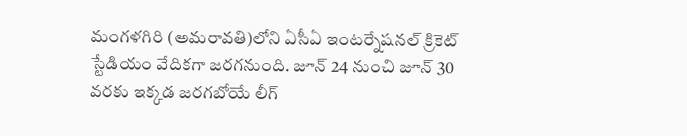మంగళగిరి (అమరావతి)లోని ఏసీఏ ఇంటర్నేషనల్‌ క్రికెట్‌ స్టేడియం వేదికగా జరగనుంది. జూన్‌ 24 నుంచి జూన్‌ 30 వరకు ఇక్కడ జరగబోయే లీగ్‌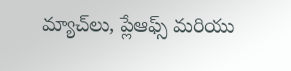మ్యాచ్‌లు, ప్లేఆఫ్స్‌ మరియు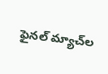ఫైనల్‌ మ్యాచ్‌ల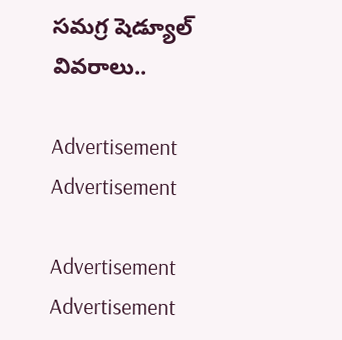సమగ్ర షెడ్యూల్‌ వివరాలు..

Advertisement
Advertisement

Advertisement
Advertisement